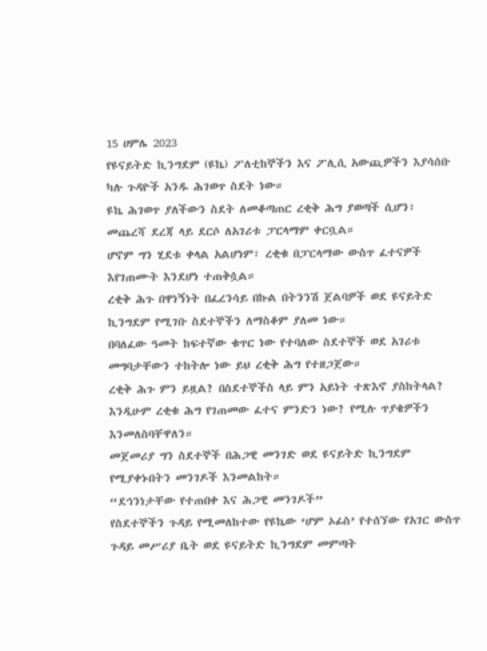15 ሀምሌ 2023
የዩናይትድ ኪንግደም (ዩኬ) ፖለቲከኞችን እና ፖሊሲ አውጪዎችን እያሳሰቡ ካሉ ጉዳዮች አንዱ ሕገወጥ ስደት ነው።
ዩኬ ሕገወጥ ያለችውን ስደት ለመቆጣጠር ረቂቅ ሕግ ያወጣች ሲሆን፣ መጨረሻ ደረጃ ላይ ደርሶ ለአገሪቱ ፓርላማም ቀርቧል።
ሆኖም ግን ሂደቱ ቀላል አልሆነም፣ ረቂቁ በፓርላማው ውስጥ ፈተናዎች እየገጠሙት እንደሆነ ተጠቅሷል።
ረቂቅ ሕጉ በዋነኝነት በፈረንሳይ በኩል በትንንሽ ጀልባዎች ወደ ዩናይትድ ኪንግደም የሚገቡ ስደተኞችን ለማስቆም ያለመ ነው።
በባለፈው ዓመት ከፍተኛው ቁጥር ነው የተባለው ስደተኞች ወደ አገሪቱ መግባታቸውን ተከትሎ ነው ይህ ረቂቅ ሕግ የተዘጋጀው።
ረቂቅ ሕጉ ምን ይዟል? በስደተኞችስ ላይ ምን አይነት ተጽእኖ ያስከትላል? እንዲሁም ረቂቁ ሕግ የገጠመው ፈተና ምንድን ነው? የሚሉ ጥያቄዎችን እንመለስባቸዋለን።
መጀመሪያ ግን ስደተኞች በሕጋዊ መንገድ ወደ ዩናይትድ ኪንግደም የሚያቀኑበትን መንገዶች እንመልከት።
“ደኅንነታቸው የተጠበቀ እና ሕጋዊ መንገዶች”
የስደተኞችን ጉዳይ የሚመለከተው የዩኬው ‘ሆም ኦፊስ’ የተሰኘው የአገር ውስጥ ጉዳይ መሥሪያ ቤት ወደ ዩናይትድ ኪንግደም መምጣት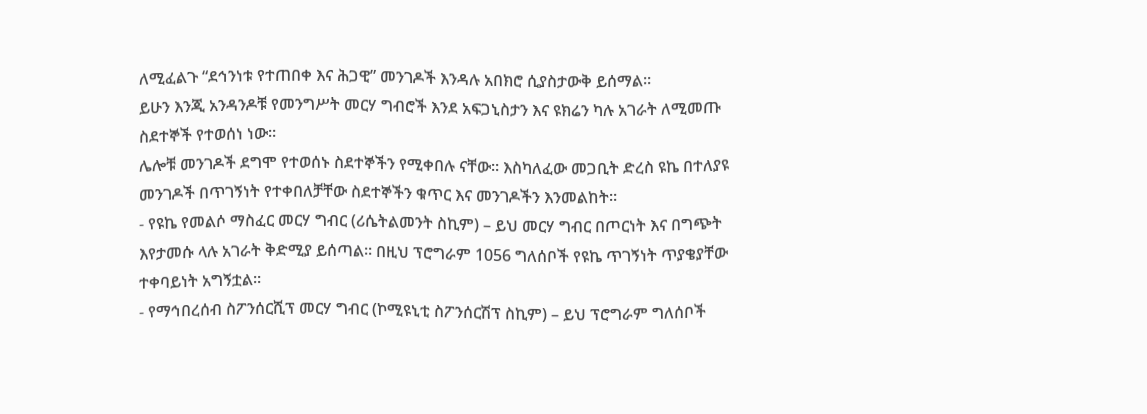ለሚፈልጉ “ደኅንነቱ የተጠበቀ እና ሕጋዊ” መንገዶች እንዳሉ አበክሮ ሲያስታውቅ ይሰማል።
ይሁን እንጂ አንዳንዶቹ የመንግሥት መርሃ ግብሮች እንደ አፍጋኒስታን እና ዩክሬን ካሉ አገራት ለሚመጡ ስደተኞች የተወሰነ ነው።
ሌሎቹ መንገዶች ደግሞ የተወሰኑ ስደተኞችን የሚቀበሉ ናቸው። እስካለፈው መጋቢት ድረስ ዩኬ በተለያዩ መንገዶች በጥገኝነት የተቀበለቻቸው ስደተኞችን ቁጥር እና መንገዶችን እንመልከት።
- የዩኬ የመልሶ ማስፈር መርሃ ግብር (ሪሴትልመንት ስኪም) – ይህ መርሃ ግብር በጦርነት እና በግጭት እየታመሱ ላሉ አገራት ቅድሚያ ይሰጣል። በዚህ ፕሮግራም 1056 ግለሰቦች የዩኬ ጥገኝነት ጥያቄያቸው ተቀባይነት አግኝቷል።
- የማኅበረሰብ ስፖንሰርሺፕ መርሃ ግብር (ኮሚዩኒቲ ስፖንሰርሽፕ ስኪም) – ይህ ፕሮግራም ግለሰቦች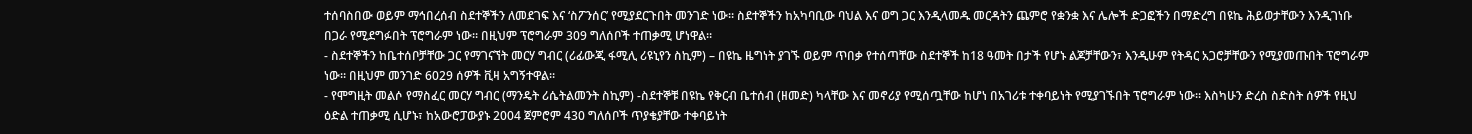ተሰባስበው ወይም ማኅበረሰብ ስደተኞችን ለመደገፍ እና ‘ስፖንሰር’ የሚያደርጉበት መንገድ ነው። ስደተኞችን ከአካባቢው ባህል እና ወግ ጋር እንዲላመዱ መርዳትን ጨምሮ የቋንቋ እና ሌሎች ድጋፎችን በማድረግ በዩኬ ሕይወታቸውን እንዲገነቡ በጋራ የሚደግፉበት ፕሮግራም ነው። በዚህም ፕሮግራም 309 ግለሰቦች ተጠቃሚ ሆነዋል።
- ስደተኞችን ከቤተሰቦቻቸው ጋር የማገናኘት መርሃ ግብር (ሪፊውጂ ፋሚሊ ሪዩኒየን ስኪም) – በዩኬ ዜግነት ያገኙ ወይም ጥበቃ የተሰጣቸው ስደተኞች ከ18 ዓመት በታች የሆኑ ልጆቻቸውን፣ እንዲሁም የትዳር አጋሮቻቸውን የሚያመጡበት ፕሮግራም ነው። በዚህም መንገድ 6029 ሰዎች ቪዛ አግኝተዋል።
- የሞግዚት መልሶ የማስፈር መርሃ ግብር (ማንዴት ሪሴትልመንት ስኪም) -ስደተኞቹ በዩኬ የቅርብ ቤተሰብ (ዘመድ) ካላቸው እና መኖሪያ የሚሰጧቸው ከሆነ በአገሪቱ ተቀባይነት የሚያገኙበት ፕሮግራም ነው። እስካሁን ድረስ ስድስት ሰዎች የዚህ ዕድል ተጠቃሚ ሲሆኑ፣ ከአውሮፓውያኑ 2004 ጀምሮም 430 ግለሰቦች ጥያቄያቸው ተቀባይነት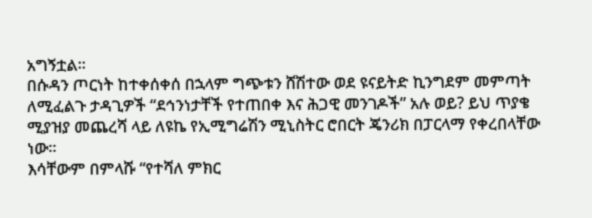አግኝቷል።
በሱዳን ጦርነት ከተቀሰቀሰ በኋላም ግጭቱን ሸሽተው ወደ ዩናይትድ ኪንግደም መምጣት ለሚፈልጉ ታዳጊዎች “ደኅንነታቸች የተጠበቀ እና ሕጋዊ መንገዶች” አሉ ወይ? ይህ ጥያቄ ሚያዝያ መጨረሻ ላይ ለዩኬ የኢሚግሬሽን ሚኒስትር ሮበርት ጄንሪክ በፓርላማ የቀረበላቸው ነው።
እሳቸውም በምላሹ “የተሻለ ምክር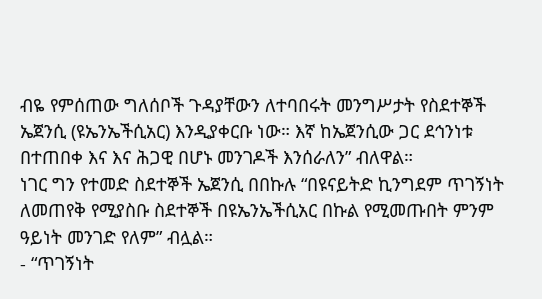ብዬ የምሰጠው ግለሰቦች ጉዳያቸውን ለተባበሩት መንግሥታት የስደተኞች ኤጀንሲ (ዩኤንኤችሲአር) እንዲያቀርቡ ነው። እኛ ከኤጀንሲው ጋር ደኅንነቱ በተጠበቀ እና እና ሕጋዊ በሆኑ መንገዶች እንሰራለን” ብለዋል።
ነገር ግን የተመድ ስደተኞች ኤጀንሲ በበኩሉ “በዩናይትድ ኪንግደም ጥገኝነት ለመጠየቅ የሚያስቡ ስደተኞች በዩኤንኤችሲአር በኩል የሚመጡበት ምንም ዓይነት መንገድ የለም” ብሏል።
- “ጥገኝነት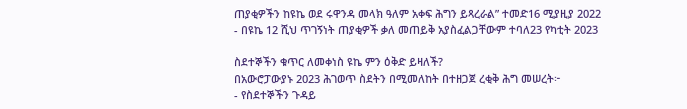ጠያቂዎችን ከዩኬ ወደ ሩዋንዳ መላክ ዓለም አቀፍ ሕግን ይጻረራል” ተመድ16 ሚያዚያ 2022
- በዩኬ 12 ሺህ ጥገኝነት ጠያቂዎች ቃለ መጠይቅ አያስፈልጋቸውም ተባለ23 የካቲት 2023

ስደተኞችን ቁጥር ለመቀነስ ዩኬ ምን ዕቅድ ይዛለች?
በአውሮፓውያኑ 2023 ሕገወጥ ስደትን በሚመለከት በተዘጋጀ ረቂቅ ሕግ መሠረት፦
- የስደተኞችን ጉዳይ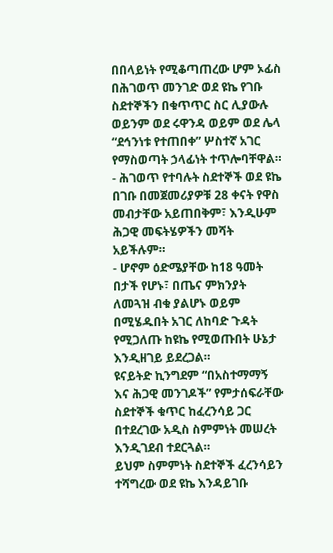በበላይነት የሚቆጣጠረው ሆም ኦፊስ በሕገወጥ መንገድ ወደ ዩኬ የገቡ ስደተኞችን በቁጥጥር ስር ሊያውሉ ወይንም ወደ ሩዋንዳ ወይም ወደ ሌላ “ደኅንነቱ የተጠበቀ” ሦስተኛ አገር የማስወጣት ኃላፊነት ተጥሎባቸዋል።
- ሕገወጥ የተባሉት ስደተኞች ወደ ዩኬ በገቡ በመጀመሪያዎቹ 28 ቀናት የዋስ መብታቸው አይጠበቅም፣ እንዲሁም ሕጋዊ መፍትሄዎችን መሻት አይችሉም።
- ሆኖም ዕድሜያቸው ከ18 ዓመት በታች የሆኑ፣ በጤና ምክንያት ለመጓዝ ብቁ ያልሆኑ ወይም በሚሄዱበት አገር ለከባድ ጉዳት የሚጋለጡ ከዩኬ የሚወጡበት ሁኔታ እንዲዘገይ ይደረጋል።
ዩናይትድ ኪንግደም “በአስተማማኝ እና ሕጋዊ መንገዶች” የምታሰፍራቸው ስደተኞች ቁጥር ከፈረንሳይ ጋር በተደረገው አዲስ ስምምነት መሠረት እንዲገደብ ተደርጓል።
ይህም ስምምነት ስደተኞች ፈረንሳይን ተሻግረው ወደ ዩኬ እንዳይገቡ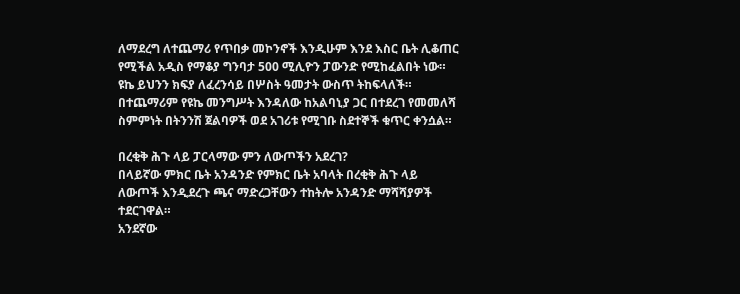ለማደረግ ለተጨማሪ የጥበቃ መኮንኖች እንዲሁም እንደ እስር ቤት ሊቆጠር የሚችል አዲስ የማቆያ ግንባታ 500 ሚሊዮን ፓውንድ የሚከፈልበት ነው። ዩኬ ይህንን ክፍያ ለፈረንሳይ በሦስት ዓመታት ውስጥ ትከፍላለች።
በተጨማሪም የዩኬ መንግሥት እንዳለው ከአልባኒያ ጋር በተደረገ የመመለሻ ስምምነት በትንንሽ ጀልባዎች ወደ አገሪቱ የሚገቡ ስደተኞች ቁጥር ቀንሷል።

በረቂቅ ሕጉ ላይ ፓርላማው ምን ለውጦችን አደረገ?
በላይኛው ምክር ቤት አንዳንድ የምክር ቤት አባላት በረቂቅ ሕጉ ላይ ለውጦች እንዲደረጉ ጫና ማድረጋቸውን ተከትሎ አንዳንድ ማሻሻያዎች ተደርገዋል።
አንደኛው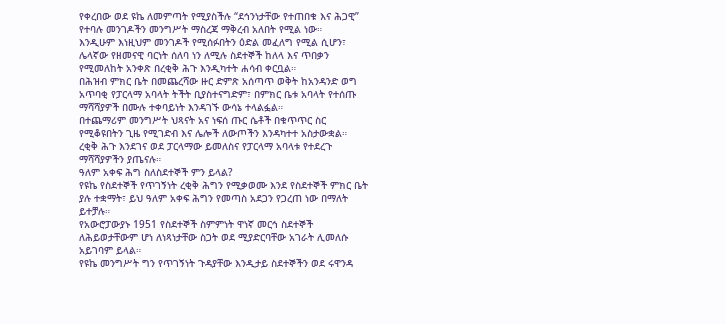የቀረበው ወደ ዩኬ ለመምጣት የሚያስችሉ “ደኅንነታቸው የተጠበቁ እና ሕጋዊ” የተባሉ መንገዶችን መንግሥት ማስረጃ ማቅረብ አለበት የሚል ነው።
እንዲሁም እነዚህም መንገዶች የሚሰፉበትን ዕድል መፈለግ የሚል ሲሆን፣ ሌላኛው የዘመናዊ ባርነት ሰለባ ነን ለሚሉ ስደተኞች ከለላ እና ጥበቃን የሚመለከት አንቀጽ በረቂቅ ሕጉ እንዲካተት ሐሳብ ቀርቧል።
በሕዝብ ምክር ቤት በመጨረሻው ዙር ድምጽ አሰጣጥ ወቅት ከአንዳንድ ወግ አጥባቂ የፓርላማ አባላት ትችት ቢያስተናግድም፣ በምክር ቤቱ አባላት የተሰጡ ማሻሻያዎች በሙሉ ተቀባይነት እንዳገኙ ውሳኔ ተላልፏል።
በተጨማሪም መንግሥት ህጻናት አና ነፍሰ ጡር ሴቶች በቁጥጥር ስር የሚቆዩበትን ጊዜ የሚገድብ እና ሌሎች ለውጦችን እንዳካተተ አስታውቋል።
ረቂቅ ሕጉ እንደገና ወደ ፓርላማው ይመለስና የፓርላማ አባላቱ የተደረጉ ማሻሻያዎችን ያጤናሉ።
ዓለም አቀፍ ሕግ ስለስደተኞች ምን ይላል?
የዩኬ የስደተኞች የጥገኝነት ረቂቅ ሕግን የሚቃወሙ እንደ የስደተኞች ምክር ቤት ያሉ ተቋማት፣ ይህ ዓለም አቀፍ ሕግን የመጣስ አደጋን የጋረጠ ነው በማለት ይተቻሉ።
የአውሮፓውያኑ 1951 የስደተኞች ስምምነት ዋነኛ መርኅ ስደተኞች ለሕይወታቸውም ሆነ ለነጻነታቸው ስጋት ወደ ሚያድርባቸው አገራት ሊመለሱ አይገባም ይላል።
የዩኬ መንግሥት ግን የጥገኝነት ጉዳያቸው እንዲታይ ስደተኞችን ወደ ሩዋንዳ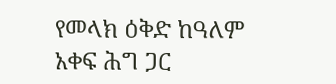የመላክ ዕቅድ ከዓለም አቀፍ ሕግ ጋር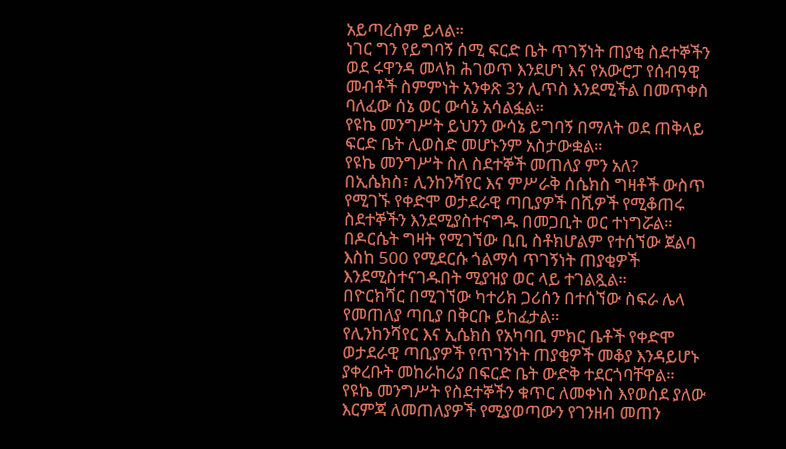አይጣረስም ይላል።
ነገር ግን የይግባኝ ሰሚ ፍርድ ቤት ጥገኝነት ጠያቂ ስደተኞችን ወደ ሩዋንዳ መላክ ሕገወጥ እንደሆነ እና የአውሮፓ የሰብዓዊ መብቶች ስምምነት አንቀጽ 3ን ሊጥስ እንደሚችል በመጥቀስ ባለፈው ሰኔ ወር ውሳኔ አሳልፏል።
የዩኬ መንግሥት ይህንን ውሳኔ ይግባኝ በማለት ወደ ጠቅላይ ፍርድ ቤት ሊወስድ መሆኑንም አስታውቋል።
የዩኬ መንግሥት ስለ ስደተኞች መጠለያ ምን አለ?
በኢሴክስ፣ ሊንከንሻየር እና ምሥራቅ ሰሴክስ ግዛቶች ውስጥ የሚገኙ የቀድሞ ወታደራዊ ጣቢያዎች በሺዎች የሚቆጠሩ ስደተኞችን እንደሚያስተናግዱ በመጋቢት ወር ተነግሯል።
በዶርሴት ግዛት የሚገኘው ቢቢ ስቶክሆልም የተሰኘው ጀልባ እስከ 500 የሚደርሱ ጎልማሳ ጥገኝነት ጠያቂዎች እንደሚስተናገዱበት ሚያዝያ ወር ላይ ተገልጿል።
በዮርክሻር በሚገኘው ካተሪክ ጋሪሰን በተሰኘው ስፍራ ሌላ የመጠለያ ጣቢያ በቅርቡ ይከፈታል።
የሊንከንሻየር እና ኢሴክስ የአካባቢ ምክር ቤቶች የቀድሞ ወታደራዊ ጣቢያዎች የጥገኝነት ጠያቂዎች መቆያ እንዳይሆኑ ያቀረቡት መከራከሪያ በፍርድ ቤት ውድቅ ተደርጎባቸዋል።
የዩኬ መንግሥት የስደተኞችን ቁጥር ለመቀነስ እየወሰደ ያለው እርምጃ ለመጠለያዎች የሚያወጣውን የገንዘብ መጠን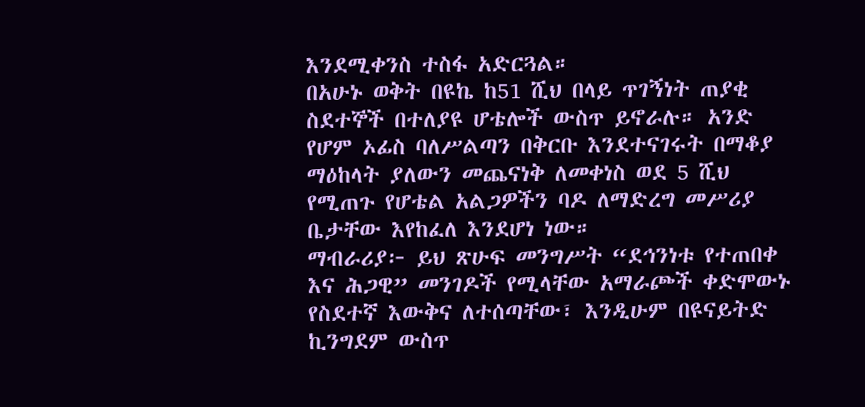እንደሚቀንስ ተስፋ አድርጓል።
በአሁኑ ወቅት በዩኬ ከ51 ሺህ በላይ ጥገኝነት ጠያቂ ስደተኞች በተለያዩ ሆቴሎች ውስጥ ይኖራሉ። አንድ የሆም ኦፊስ ባለሥልጣን በቅርቡ እንደተናገሩት በማቆያ ማዕከላት ያለውን መጨናነቅ ለመቀነስ ወደ 5 ሺህ የሚጠጉ የሆቴል አልጋዎችን ባዶ ለማድረግ መሥሪያ ቤታቸው እየከፈለ እንደሆነ ነው።
ማብራሪያ፦ ይህ ጽሁፍ መንግሥት “ደኅንነቱ የተጠበቀ እና ሕጋዊ” መንገዶች የሚላቸው አማራጮች ቀድሞውኑ የስደተኛ እውቅና ለተሰጣቸው፣ እንዲሁም በዩናይትድ ኪንግደም ውስጥ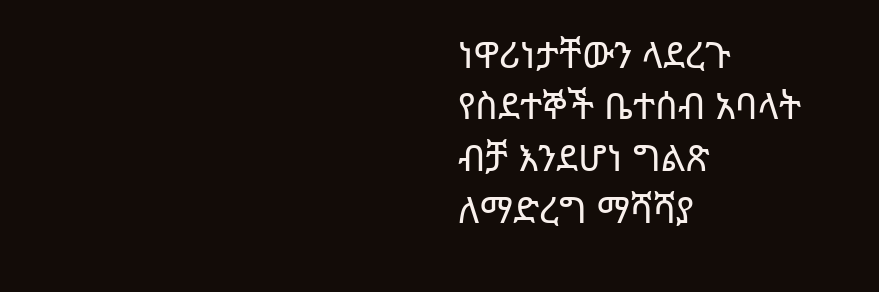ነዋሪነታቸውን ላደረጉ የስደተኞች ቤተሰብ አባላት ብቻ እንደሆነ ግልጽ ለማድረግ ማሻሻያ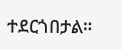ተደርጎበታል።